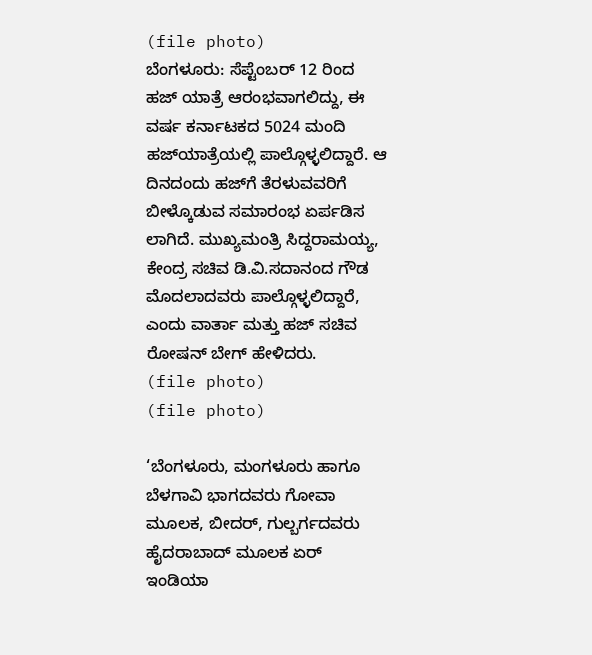(file photo)
ಬೆಂಗಳೂರು: ಸೆಪ್ಟೆಂಬರ್ 12 ರಿಂದ ಹಜ್ ಯಾತ್ರೆ ಆರಂಭವಾಗಲಿದ್ದು, ಈ ವರ್ಷ ಕರ್ನಾಟಕದ 5024 ಮಂದಿ ಹಜ್‌ಯಾತ್ರೆಯಲ್ಲಿ ಪಾಲ್ಗೊಳ್ಳಲಿದ್ದಾರೆ. ಆ ದಿನದಂದು ಹಜ್‌ಗೆ ತೆರಳುವವರಿಗೆ ಬೀಳ್ಕೊಡುವ ಸಮಾರಂಭ ಏರ್ಪಡಿಸ ಲಾಗಿದೆ. ಮುಖ್ಯಮಂತ್ರಿ ಸಿದ್ದರಾಮಯ್ಯ, ಕೇಂದ್ರ ಸಚಿವ ಡಿ.ವಿ.ಸದಾನಂದ ಗೌಡ ಮೊದಲಾದವರು ಪಾಲ್ಗೊಳ್ಳಲಿದ್ದಾರೆ, ಎಂದು ವಾರ್ತಾ ಮತ್ತು ಹಜ್ ಸಚಿವ ರೋಷನ್ ಬೇಗ್ ಹೇಳಿದರು.
(file photo)
(file photo)

‘ಬೆಂಗಳೂರು, ಮಂಗಳೂರು ಹಾಗೂ ಬೆಳಗಾವಿ ಭಾಗದವರು ಗೋವಾ ಮೂಲಕ, ಬೀದರ್, ಗುಲ್ಬರ್ಗದವರು ಹೈದರಾಬಾದ್ ಮೂಲಕ ಏರ್ ಇಂಡಿಯಾ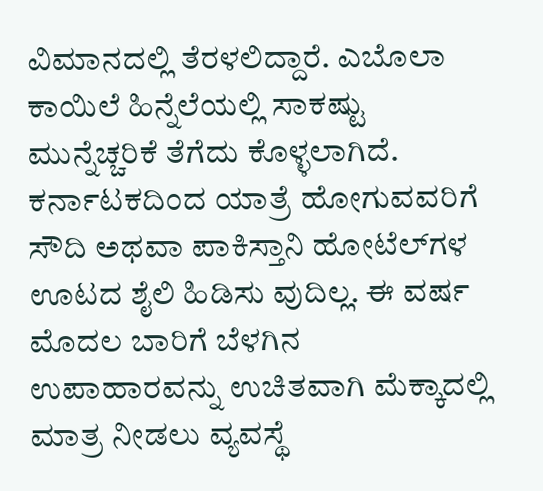ವಿಮಾನದಲ್ಲಿ ತೆರಳಲಿದ್ದಾರೆ. ಎಬೊಲಾ ಕಾಯಿಲೆ ಹಿನ್ನೆಲೆಯಲ್ಲಿ ಸಾಕಷ್ಟು ಮುನ್ನೆಚ್ಚರಿಕೆ ತೆಗೆದು ಕೊಳ್ಳಲಾಗಿದೆ. ಕರ್ನಾಟಕದಿಂದ ಯಾತ್ರೆ ಹೋಗುವವರಿಗೆ ಸೌದಿ ಅಥವಾ ಪಾಕಿಸ್ತಾನಿ ಹೋಟೆಲ್‌ಗಳ ಊಟದ ಶೈಲಿ ಹಿಡಿಸು ವುದಿಲ್ಲ. ಈ ವರ್ಷ ಮೊದಲ ಬಾರಿಗೆ ಬೆಳಗಿನ ಉಪಾಹಾರವನ್ನು ಉಚಿತವಾಗಿ ಮೆಕ್ಕಾದಲ್ಲಿ ಮಾತ್ರ ನೀಡಲು ವ್ಯವಸ್ಥೆ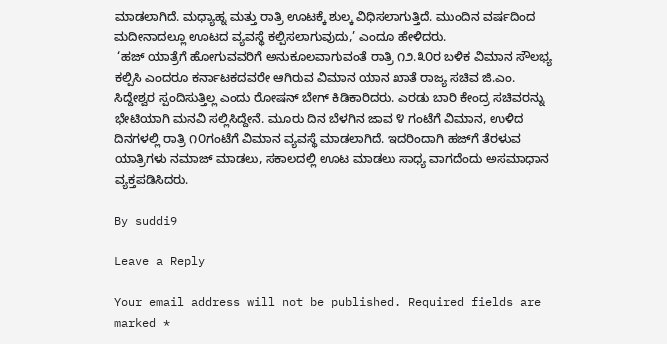ಮಾಡಲಾಗಿದೆ. ಮಧ್ಯಾಹ್ನ ಮತ್ತು ರಾತ್ರಿ ಊಟಕ್ಕೆ ಶುಲ್ಕ ವಿಧಿಸಲಾಗುತ್ತಿದೆ. ಮುಂದಿನ ವರ್ಷದಿಂದ ಮದೀನಾದಲ್ಲೂ ಊಟದ ವ್ಯವಸ್ಥೆ ಕಲ್ಪಿಸಲಾಗುವುದು,’ ಎಂದೂ ಹೇಳಿದರು.
 ‘ಹಜ್ ಯಾತ್ರೆಗೆ ಹೋಗುವವರಿಗೆ ಅನುಕೂಲವಾಗುವಂತೆ ರಾತ್ರಿ ೧೨.೩೦ರ ಬಳಿಕ ವಿಮಾನ ಸೌಲಭ್ಯ ಕಲ್ಪಿಸಿ ಎಂದರೂ ಕರ್ನಾಟಕದವರೇ ಆಗಿರುವ ವಿಮಾನ ಯಾನ ಖಾತೆ ರಾಜ್ಯ ಸಚಿವ ಜಿ.ಎಂ. ಸಿದ್ದೇಶ್ವರ ಸ್ಪಂದಿಸುತ್ತಿಲ್ಲ ಎಂದು ರೋಷನ್ ಬೇಗ್ ಕಿಡಿಕಾರಿದರು. ಎರಡು ಬಾರಿ ಕೇಂದ್ರ ಸಚಿವರನ್ನು ಭೇಟಿಯಾಗಿ ಮನವಿ ಸಲ್ಲಿಸಿದ್ದೇನೆ. ಮೂರು ದಿನ ಬೆಳಗಿನ ಜಾವ ೪ ಗಂಟೆಗೆ ವಿಮಾನ, ಉಳಿದ ದಿನಗಳಲ್ಲಿ ರಾತ್ರಿ ೧೦ಗಂಟೆಗೆ ವಿಮಾನ ವ್ಯವಸ್ಥೆ ಮಾಡಲಾಗಿದೆ. ಇದರಿಂದಾಗಿ ಹಜ್‌ಗೆ ತೆರಳುವ ಯಾತ್ರಿಗಳು ನಮಾಜ್ ಮಾಡಲು, ಸಕಾಲದಲ್ಲಿ ಊಟ ಮಾಡಲು ಸಾಧ್ಯ ವಾಗದೆಂದು ಅಸಮಾಧಾನ ವ್ಯಕ್ತಪಡಿಸಿದರು.

By suddi9

Leave a Reply

Your email address will not be published. Required fields are marked *